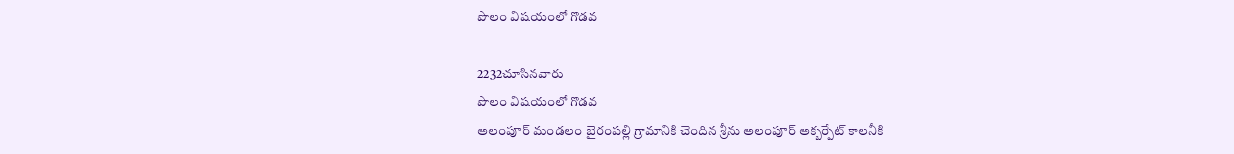పొలం విషయంలో గొడవ

2232చూసినవారు
పొలం విషయంలో గొడవ
అలంపూర్ మండలం బైరంపల్లి గ్రామానికి చెందిన శ్రీను అలంపూర్ అక్బర్పేట్ కాలనీకి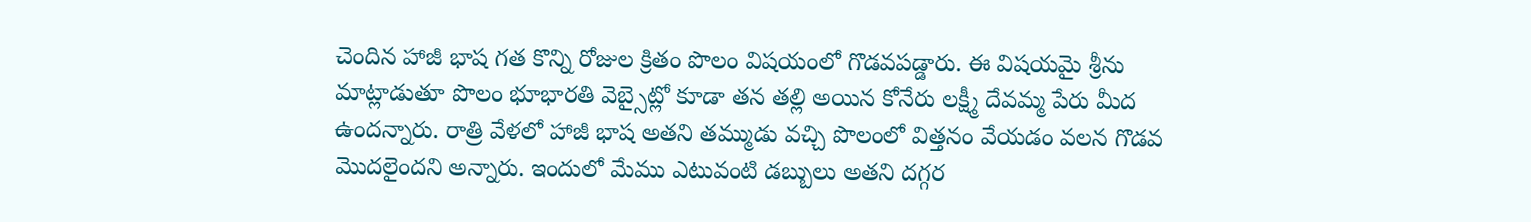చెందిన హాజీ భాష గత కొన్ని రోజుల క్రితం పొలం విషయంలో గొడవపడ్డారు. ఈ విషయమై శ్రీను మాట్లాడుతూ పొలం భూభారతి వెబ్సైట్లో కూడా తన తల్లి అయిన కోనేరు లక్ష్మీ దేవమ్మ పేరు మీద ఉందన్నారు. రాత్రి వేళలో హాజీ భాష అతని తమ్ముడు వచ్చి పొలంలో విత్తనం వేయడం వలన గొడవ మొదలైందని అన్నారు. ఇందులో మేము ఎటువంటి డబ్బులు అతని దగ్గర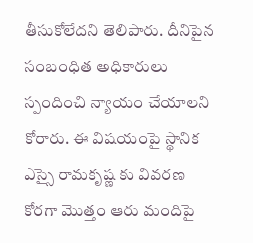తీసుకోలేదని తెలిపారు. దీనిపైన సంబంధిత అధికారులు స్పందించి న్యాయం చేయాలని కోరారు. ఈ విషయంపై స్థానిక ఎస్సై రామకృష్ణ కు వివరణ కోరగా మొత్తం ఆరు మందిపై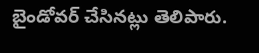బైండోవర్ చేసినట్లు తెలిపారు.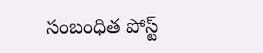సంబంధిత పోస్ట్